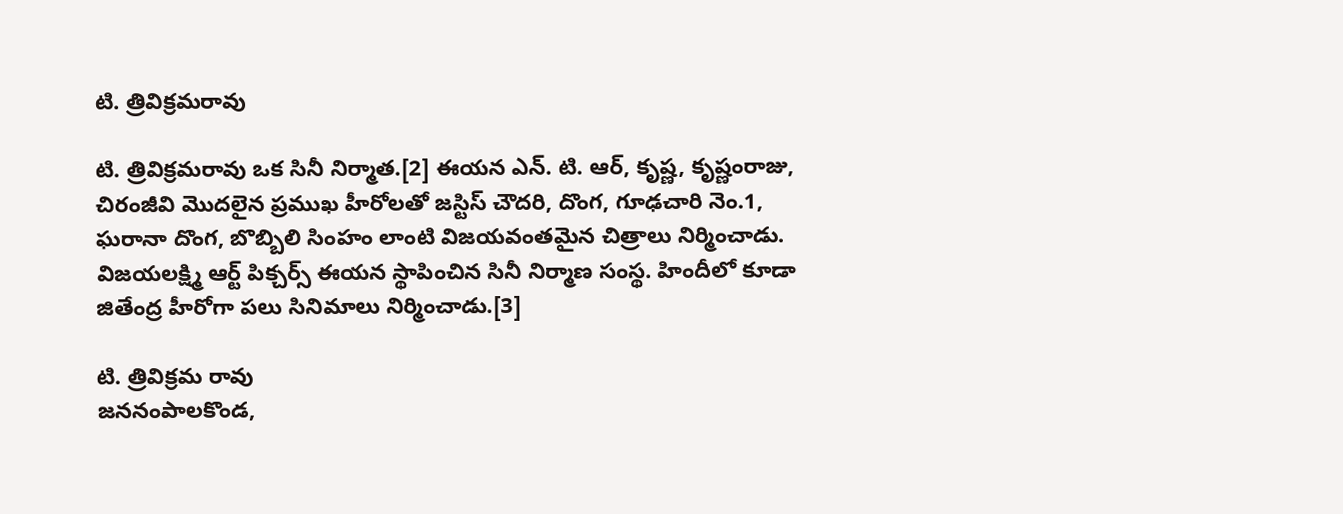టి. త్రివిక్రమరావు

టి. త్రివిక్రమరావు ఒక సినీ నిర్మాత.[2] ఈయన ఎన్. టి. ఆర్, కృష్ణ, కృష్ణంరాజు, చిరంజీవి మొదలైన ప్రముఖ హీరోలతో జస్టిస్ చౌదరి, దొంగ, గూఢచారి నెం.1, ఘరానా దొంగ, బొబ్బిలి సింహం లాంటి విజయవంతమైన చిత్రాలు నిర్మించాడు. విజయలక్ష్మి ఆర్ట్ పిక్చర్స్ ఈయన స్థాపించిన సినీ నిర్మాణ సంస్థ. హిందీలో కూడా జితేంద్ర హీరోగా పలు సినిమాలు నిర్మించాడు.[3]

టి. త్రివిక్రమ రావు
జననంపాలకొండ,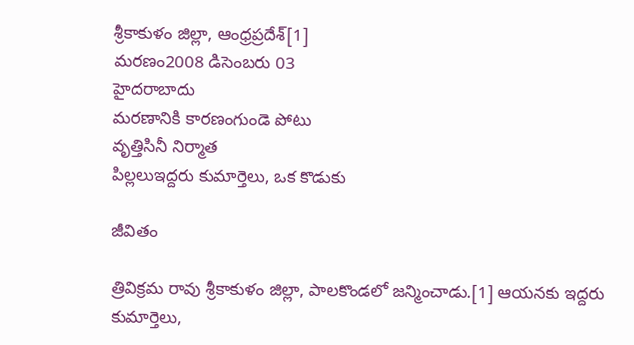శ్రీకాకుళం జిల్లా, ఆంధ్రప్రదేశ్[1]
మరణం2008 డిసెంబరు 03
హైదరాబాదు
మరణానికి కారణంగుండె పోటు
వృత్తిసినీ నిర్మాత
పిల్లలుఇద్దరు కుమార్తెలు, ఒక కొడుకు

జీవితం

త్రివిక్రమ రావు శ్రీకాకుళం జిల్లా, పాలకొండలో జన్మించాడు.[1] ఆయనకు ఇద్దరు కుమార్తెలు,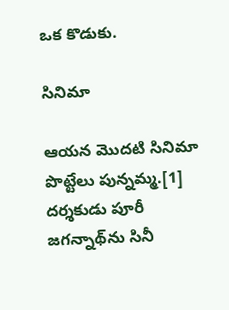ఒక కొడుకు.

సినిమా

ఆయన మొదటి సినిమా పొట్టేలు పున్నమ్మ.[1] దర్శకుడు పూరీ జగన్నాథ్‌ను సినీ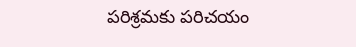పరిశ్రమకు పరిచయం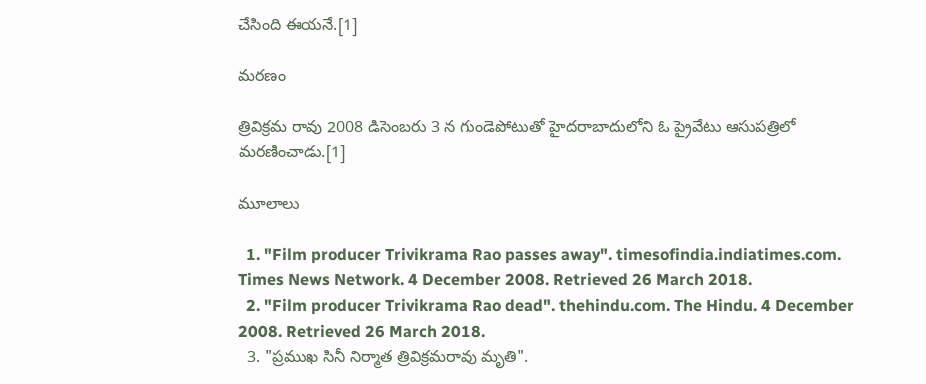చేసింది ఈయనే.[1]

మరణం

త్రివిక్రమ రావు 2008 డిసెంబరు 3 న గుండెపోటుతో హైదరాబాదులోని ఓ ప్రైవేటు ఆసుపత్రిలో మరణించాడు.[1]

మూలాలు

  1. "Film producer Trivikrama Rao passes away". timesofindia.indiatimes.com. Times News Network. 4 December 2008. Retrieved 26 March 2018.
  2. "Film producer Trivikrama Rao dead". thehindu.com. The Hindu. 4 December 2008. Retrieved 26 March 2018.
  3. "ప్రముఖ సినీ నిర్మాత త్రివిక్రమరావు మృతి".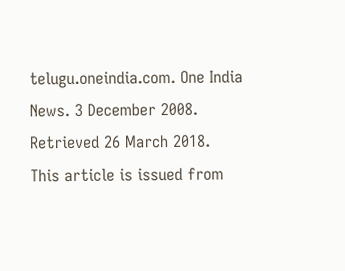telugu.oneindia.com. One India News. 3 December 2008. Retrieved 26 March 2018.
This article is issued from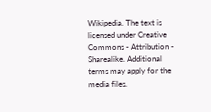Wikipedia. The text is licensed under Creative Commons - Attribution - Sharealike. Additional terms may apply for the media files.